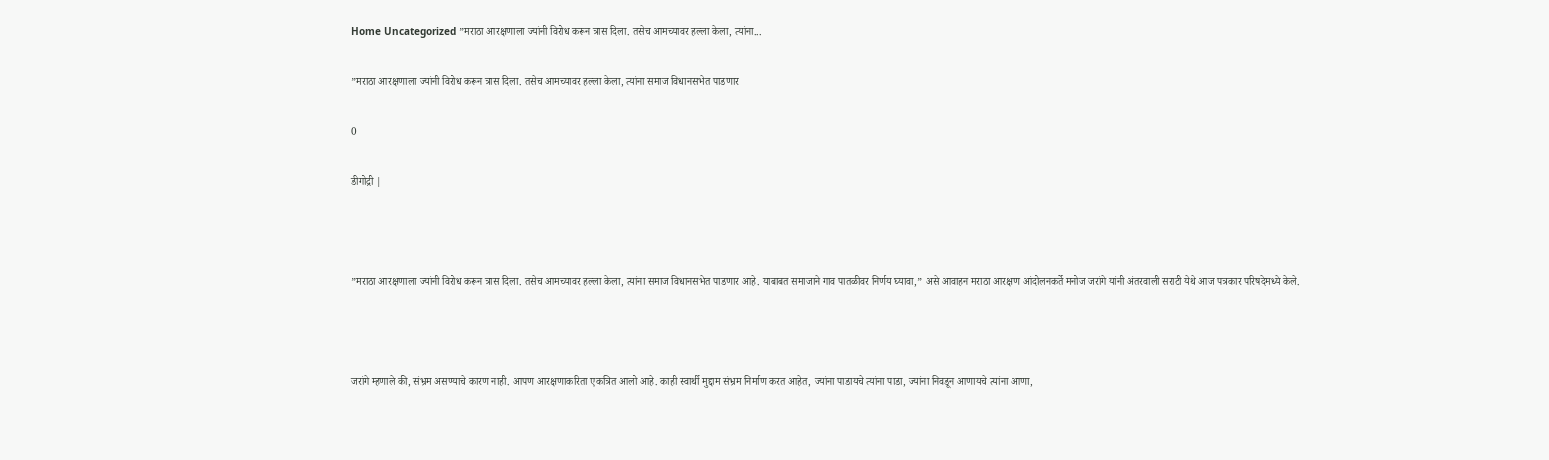Home Uncategorized ”मराठा आरक्षणाला ज्यांनी विरोध करून त्रास दिला. तसेच आमच्यावर हल्ला केला, त्यांना...

”मराठा आरक्षणाला ज्यांनी विरोध करून त्रास दिला. तसेच आमच्यावर हल्ला केला, त्यांना समाज विधानसभेत पाडणार

0

डीगोद्री |



”मराठा आरक्षणाला ज्यांनी विरोध करून त्रास दिला. तसेच आमच्यावर हल्ला केला, त्यांना समाज विधानसभेत पाडणार आहे. याबाबत समाजाने गाव पातळीवर निर्णय घ्यावा,” असे आवाहन मराठा आरक्षण आंदोलनकर्ते मनोज जरांगे यांनी अंतरवाली सराटी येथे आज पत्रकार परिषदेमध्ये केले.



जरांगे म्हणाले की, संभ्रम असण्याचे कारण नाही. आपण आरक्षणाकरिता एकत्रित आलो आहे. काही स्वार्थी मुद्दाम संभ्रम निर्माण करत आहेत, ज्यांना पाडायचे त्यांना पाडा, ज्यांना निवडून आणायचे त्यांना आणा,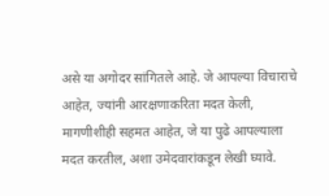असे या अगोदर सांगितले आहे. जे आपल्या विचाराचे आहेत, ज्यांनी आरक्षणाकरिता मदत केली, मागणीशीही सहमत आहेत, जे या पुढे आपल्याला मदत करतील, अशा उमेदवारांकडून लेखी घ्यावे.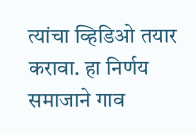त्यांचा व्हिडिओ तयार करावा. हा निर्णय समाजाने गाव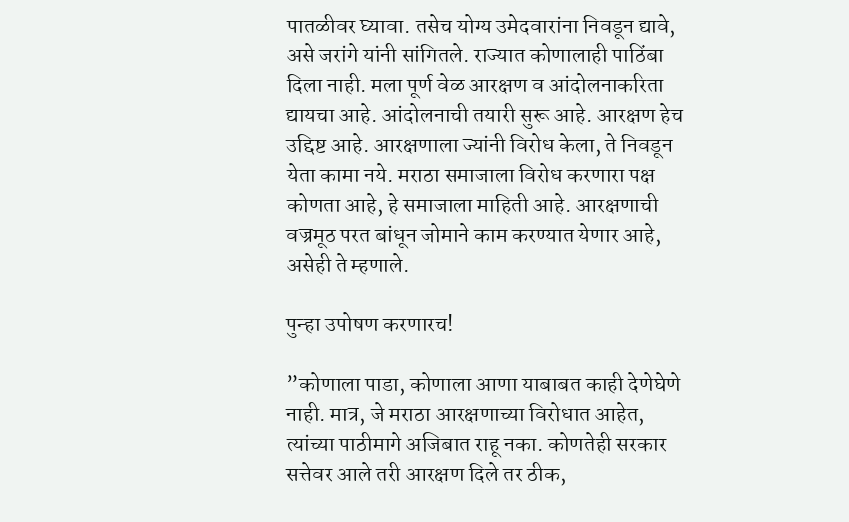पातळीवर घ्यावा. तसेच योग्य उमेदवारांना निवडून द्यावे, असे जरांगे यांनी सांगितले. राज्यात कोणालाही पाठिंबा दिला नाही. मला पूर्ण वेळ आरक्षण व आंदोलनाकरिता द्यायचा आहे. आंदोलनाची तयारी सुरू आहे. आरक्षण हेच उद्दिष्ट आहे. आरक्षणाला ज्यांनी विरोध केला, ते निवडून येता कामा नये. मराठा समाजाला विरोध करणारा पक्ष कोणता आहे, हे समाजाला माहिती आहे. आरक्षणाची वज्रमूठ परत बांधून जोमाने काम करण्यात येणार आहे, असेही ते म्हणाले.

पुन्हा उपोषण करणारच!

”कोणाला पाडा, कोणाला आणा याबाबत काही देणेघेणे नाही. मात्र, जे मराठा आरक्षणाच्या विरोधात आहेत, त्यांच्या पाठीमागे अजिबात राहू नका. कोणतेही सरकार सत्तेवर आले तरी आरक्षण दिले तर ठीक,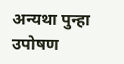अन्यथा पुन्हा उपोषण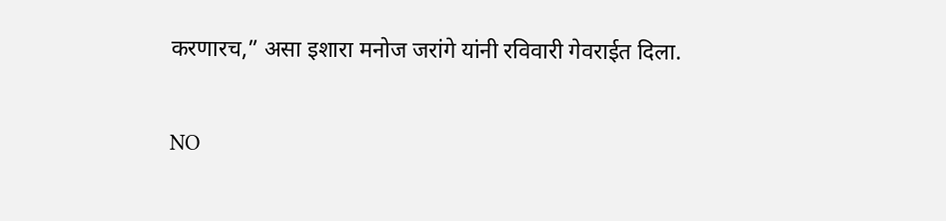करणारच,” असा इशारा मनोज जरांगे यांनी रविवारी गेवराईत दिला.

NO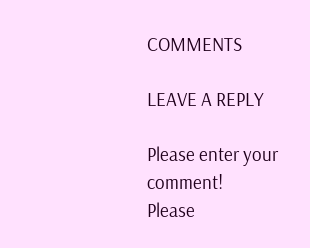COMMENTS

LEAVE A REPLY

Please enter your comment!
Please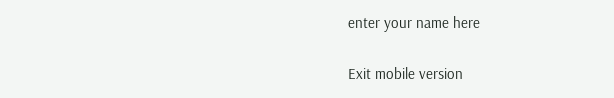enter your name here

Exit mobile version